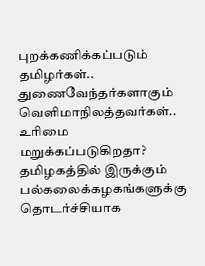புறக்கணிக்கப்படும் தமிழர்கள்.. துணைவேந்தர்களாகும் வெளிமாநிலத்தவர்கள்.. உரிமை மறுக்கப்படுகிறதா?
தமிழகத்தில் இருக்கும் பல்கலைக்கழகங்களுக்கு தொடர்ச்சியாக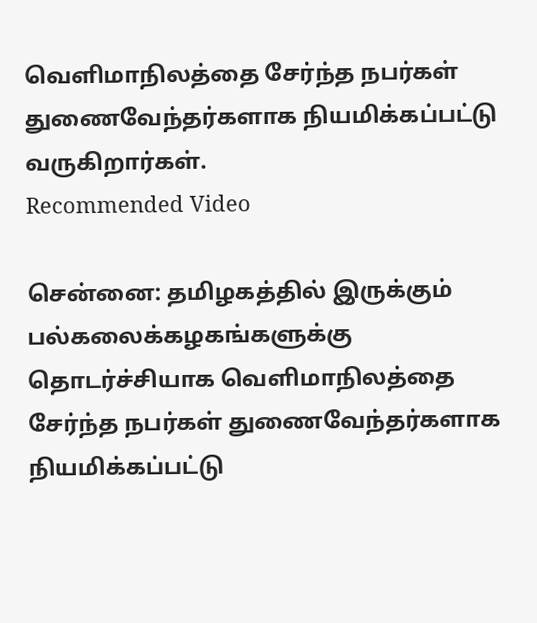வெளிமாநிலத்தை சேர்ந்த நபர்கள் துணைவேந்தர்களாக நியமிக்கப்பட்டு வருகிறார்கள்.
Recommended Video

சென்னை: தமிழகத்தில் இருக்கும் பல்கலைக்கழகங்களுக்கு தொடர்ச்சியாக வெளிமாநிலத்தை சேர்ந்த நபர்கள் துணைவேந்தர்களாக நியமிக்கப்பட்டு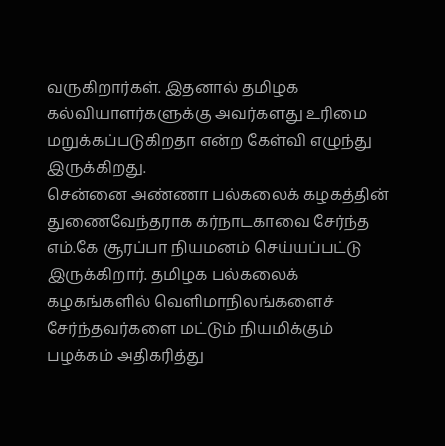வருகிறார்கள். இதனால் தமிழக கல்வியாளர்களுக்கு அவர்களது உரிமை மறுக்கப்படுகிறதா என்ற கேள்வி எழுந்து இருக்கிறது.
சென்னை அண்ணா பல்கலைக் கழகத்தின் துணைவேந்தராக கர்நாடகாவை சேர்ந்த எம்.கே சூரப்பா நியமனம் செய்யப்பட்டு இருக்கிறார். தமிழக பல்கலைக் கழகங்களில் வெளிமாநிலங்களைச் சேர்ந்தவர்களை மட்டும் நியமிக்கும் பழக்கம் அதிகரித்து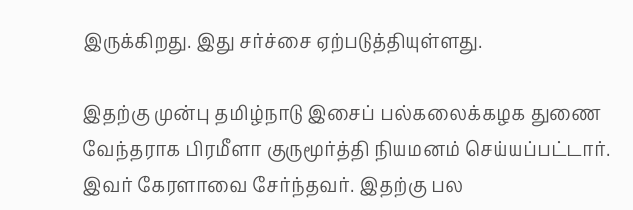இருக்கிறது. இது சர்ச்சை ஏற்படுத்தியுள்ளது.

இதற்கு முன்பு தமிழ்நாடு இசைப் பல்கலைக்கழக துணை வேந்தராக பிரமீளா குருமூர்த்தி நியமனம் செய்யப்பட்டார். இவர் கேரளாவை சேர்ந்தவர். இதற்கு பல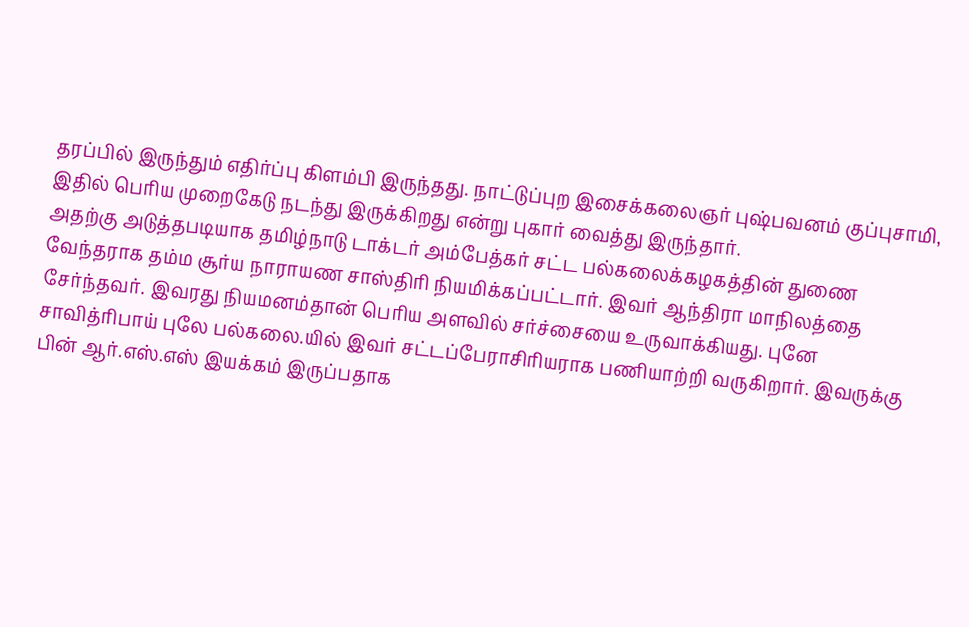தரப்பில் இருந்தும் எதிர்ப்பு கிளம்பி இருந்தது. நாட்டுப்புற இசைக்கலைஞர் புஷ்பவனம் குப்புசாமி, இதில் பெரிய முறைகேடு நடந்து இருக்கிறது என்று புகார் வைத்து இருந்தார்.
அதற்கு அடுத்தபடியாக தமிழ்நாடு டாக்டர் அம்பேத்கர் சட்ட பல்கலைக்கழகத்தின் துணை வேந்தராக தம்ம சூர்ய நாராயண சாஸ்திரி நியமிக்கப்பட்டார். இவர் ஆந்திரா மாநிலத்தை சேர்ந்தவர். இவரது நியமனம்தான் பெரிய அளவில் சர்ச்சையை உருவாக்கியது. புனே சாவித்ரிபாய் புலே பல்கலை.யில் இவர் சட்டப்பேராசிரியராக பணியாற்றி வருகிறார். இவருக்கு பின் ஆர்.எஸ்.எஸ் இயக்கம் இருப்பதாக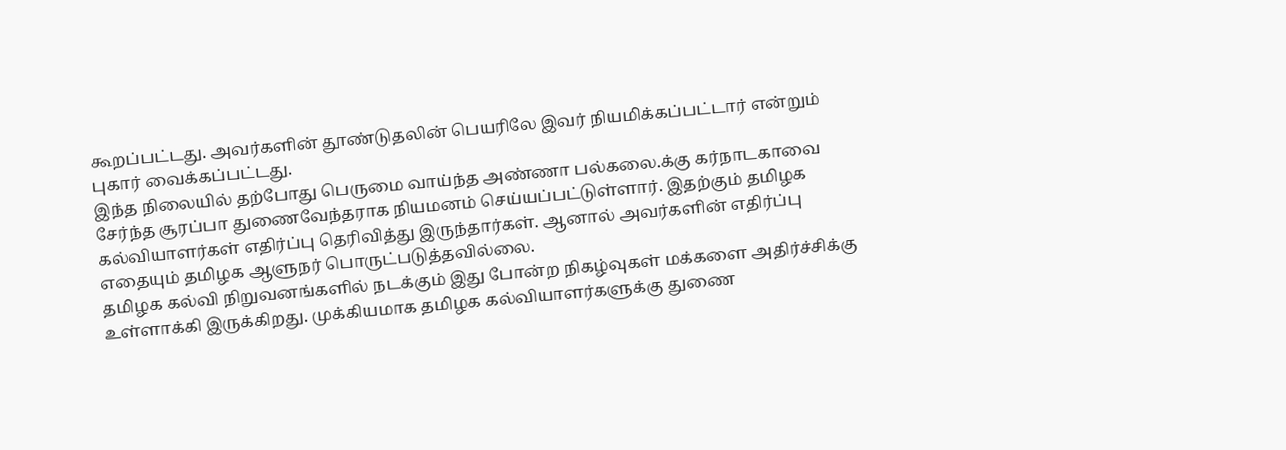கூறப்பட்டது. அவர்களின் தூண்டுதலின் பெயரிலே இவர் நியமிக்கப்பட்டார் என்றும் புகார் வைக்கப்பட்டது.
இந்த நிலையில் தற்போது பெருமை வாய்ந்த அண்ணா பல்கலை.க்கு கர்நாடகாவை சேர்ந்த சூரப்பா துணைவேந்தராக நியமனம் செய்யப்பட்டுள்ளார். இதற்கும் தமிழக கல்வியாளர்கள் எதிர்ப்பு தெரிவித்து இருந்தார்கள். ஆனால் அவர்களின் எதிர்ப்பு எதையும் தமிழக ஆளுநர் பொருட்படுத்தவில்லை.
தமிழக கல்வி நிறுவனங்களில் நடக்கும் இது போன்ற நிகழ்வுகள் மக்களை அதிர்ச்சிக்கு உள்ளாக்கி இருக்கிறது. முக்கியமாக தமிழக கல்வியாளர்களுக்கு துணை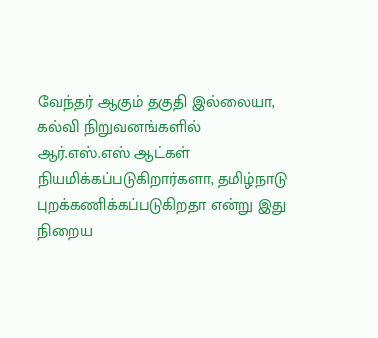வேந்தர் ஆகும் தகுதி இல்லையா, கல்வி நிறுவனங்களில் ஆர்.எஸ்.எஸ் ஆட்கள் நியமிக்கப்படுகிறார்களா, தமிழ்நாடு புறக்கணிக்கப்படுகிறதா என்று இது நிறைய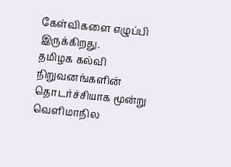கேள்விகளை எழுப்பி இருக்கிறது.
தமிழக கல்வி நிறுவனங்களின் தொடர்ச்சியாக மூன்று வெளிமாநில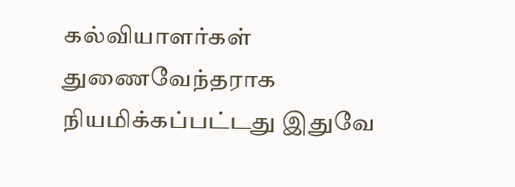கல்வியாளர்கள் துணைவேந்தராக நியமிக்கப்பட்டது இதுவே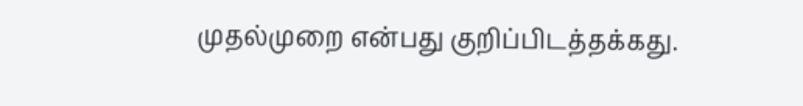முதல்முறை என்பது குறிப்பிடத்தக்கது.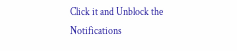Click it and Unblock the Notifications